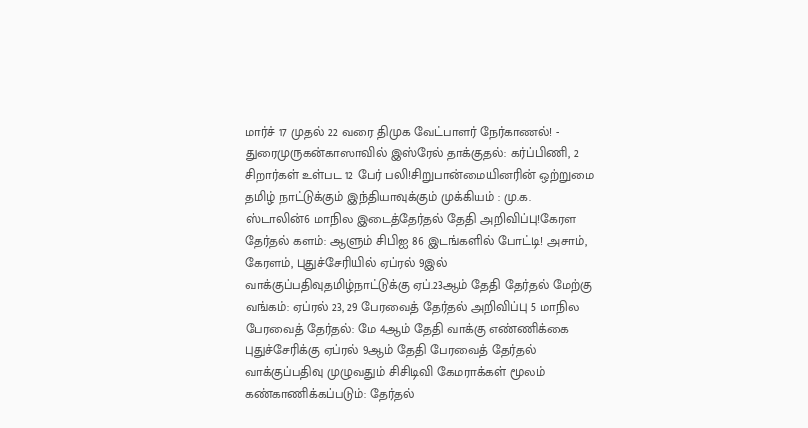மார்ச் 17 முதல் 22 வரை திமுக வேட்பாளர் நேர்காணல்! - துரைமுருகன்காஸாவில் இஸ்ரேல் தாக்குதல்: கர்ப்பிணி, 2 சிறார்கள் உள்பட 12 பேர் பலி!சிறுபான்மையினரின் ஒற்றுமை தமிழ் நாட்டுக்கும் இந்தியாவுக்கும் முக்கியம் : மு.க. ஸ்டாலின்6 மாநில இடைத்தேர்தல் தேதி அறிவிப்பு!கேரள தேர்தல் களம்: ஆளும் சிபிஐ 86 இடங்களில் போட்டி! அசாம், கேரளம், புதுச்சேரியில் ஏப்ரல் 9இல் வாக்குப்பதிவுதமிழ்நாட்டுக்கு ஏப்.23ஆம் தேதி தேர்தல் மேற்கு வங்கம்: ஏப்ரல் 23, 29 பேரவைத் தேர்தல் அறிவிப்பு 5 மாநில பேரவைத் தேர்தல்: மே 4ஆம் தேதி வாக்கு எண்ணிக்கை புதுச்சேரிக்கு ஏப்ரல் 9ஆம் தேதி பேரவைத் தேர்தல் வாக்குப்பதிவு முழுவதும் சிசிடிவி கேமராக்கள் மூலம் கண்காணிக்கப்படும்: தேர்தல்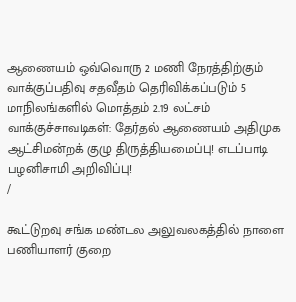ஆணையம் ஒவ்வொரு 2 மணி நேரத்திற்கும் வாக்குப்பதிவு சதவீதம் தெரிவிக்கப்படும் 5 மாநிலங்களில் மொத்தம் 2.19 லட்சம் வாக்குச்சாவடிகள்: தேர்தல் ஆணையம் அதிமுக ஆட்சிமன்றக் குழு திருத்தியமைப்பு! எடப்பாடி பழனிசாமி அறிவிப்பு!
/

கூட்டுறவு சங்க மண்டல அலுவலகத்தில் நாளை பணியாளர் குறை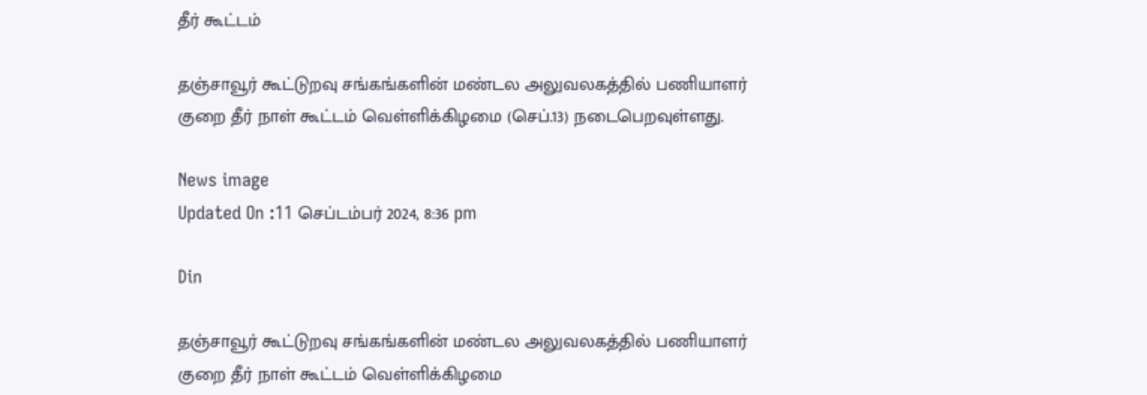தீர் கூட்டம்

தஞ்சாவூர் கூட்டுறவு சங்கங்களின் மண்டல அலுவலகத்தில் பணியாளர் குறை தீர் நாள் கூட்டம் வெள்ளிக்கிழமை (செப்.13) நடைபெறவுள்ளது.

News image
Updated On :11 செப்டம்பர் 2024, 8:36 pm

Din

தஞ்சாவூர் கூட்டுறவு சங்கங்களின் மண்டல அலுவலகத்தில் பணியாளர் குறை தீர் நாள் கூட்டம் வெள்ளிக்கிழமை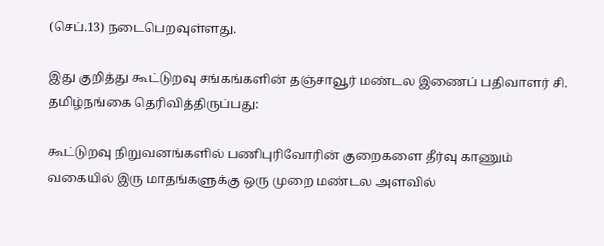(செப்.13) நடைபெறவுள்ளது.

இது குறித்து கூட்டுறவு சங்கங்களின் தஞ்சாவூர் மண்டல இணைப் பதிவாளர் சி. தமிழ்நங்கை தெரிவித்திருப்பது:

கூட்டுறவு நிறுவனங்களில் பணிபுரிவோரின் குறைகளை தீர்வு காணும் வகையில் இரு மாதங்களுக்கு ஒரு முறை மண்டல அளவில்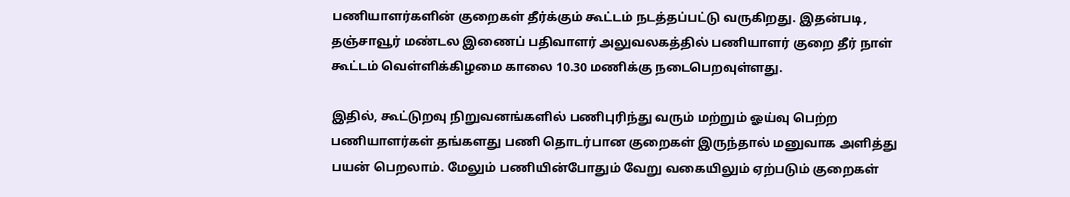பணியாளர்களின் குறைகள் தீர்க்கும் கூட்டம் நடத்தப்பட்டு வருகிறது. இதன்படி, தஞ்சாவூர் மண்டல இணைப் பதிவாளர் அலுவலகத்தில் பணியாளர் குறை தீர் நாள் கூட்டம் வெள்ளிக்கிழமை காலை 10.30 மணிக்கு நடைபெறவுள்ளது.

இதில், கூட்டுறவு நிறுவனங்களில் பணிபுரிந்து வரும் மற்றும் ஓய்வு பெற்ற பணியாளர்கள் தங்களது பணி தொடர்பான குறைகள் இருந்தால் மனுவாக அளித்து பயன் பெறலாம். மேலும் பணியின்போதும் வேறு வகையிலும் ஏற்படும் குறைகள்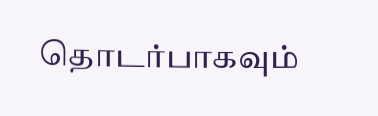தொடர்பாகவும்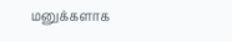மனுக்களாக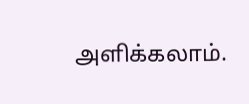அளிக்கலாம்.